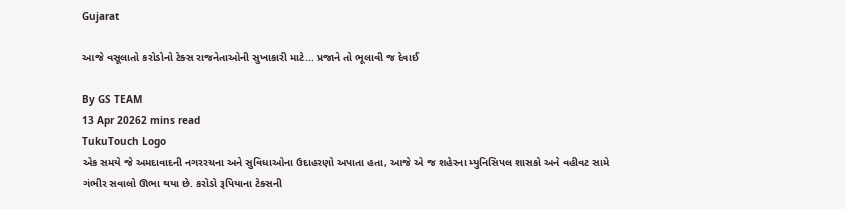Gujarat

આજે વસૂલાતો કરોડોનો ટેક્સ રાજનેતાઓની સુખાકારી માટે... પ્રજાને તો ભૂલાવી જ દેવાઈ

By GS TEAM
13 Apr 20262 mins read
TukuTouch Logo
એક સમયે જે અમદાવાદની નગરરચના અને સુવિધાઓના ઉદાહરણો અપાતા હતા, આજે એ જ શહેરના મ્યુનિસિપલ શાસકો અને વહીવટ સામે ગંભીર સવાલો ઊભા થયા છે. કરોડો રૂપિયાના ટેક્સની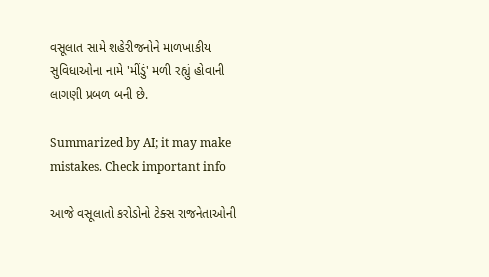વસૂલાત સામે શહેરીજનોને માળખાકીય સુવિધાઓના નામે 'મીંડું' મળી રહ્યું હોવાની લાગણી પ્રબળ બની છે.

Summarized by AI; it may make mistakes. Check important info

આજે વસૂલાતો કરોડોનો ટેક્સ રાજનેતાઓની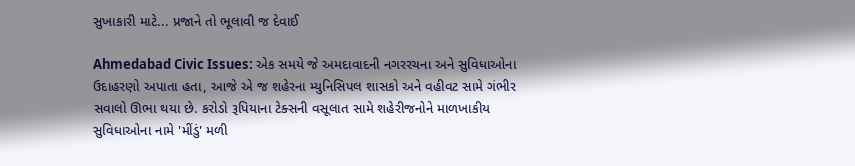સુખાકારી માટે... પ્રજાને તો ભૂલાવી જ દેવાઈ

Ahmedabad Civic Issues: એક સમયે જે અમદાવાદની નગરરચના અને સુવિધાઓના ઉદાહરણો અપાતા હતા, આજે એ જ શહેરના મ્યુનિસિપલ શાસકો અને વહીવટ સામે ગંભીર સવાલો ઊભા થયા છે. કરોડો રૂપિયાના ટેક્સની વસૂલાત સામે શહેરીજનોને માળખાકીય સુવિધાઓના નામે 'મીંડું' મળી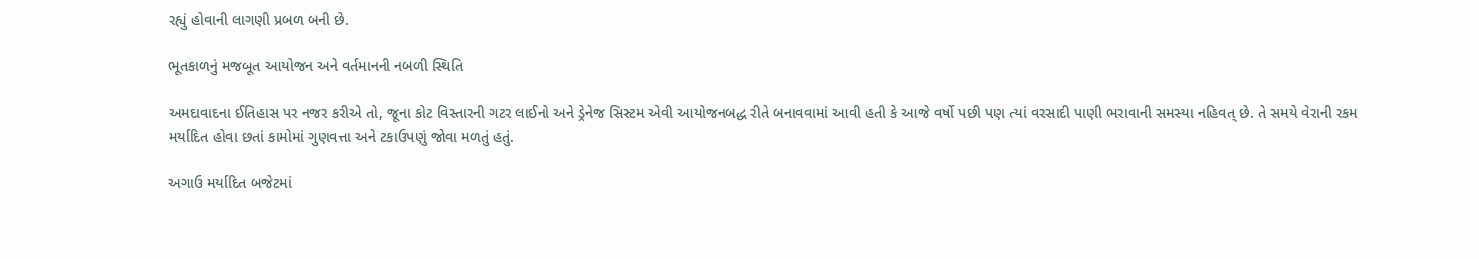રહ્યું હોવાની લાગણી પ્રબળ બની છે.

ભૂતકાળનું મજબૂત આયોજન અને વર્તમાનની નબળી સ્થિતિ

અમદાવાદના ઈતિહાસ પર નજર કરીએ તો, જૂના કોટ વિસ્તારની ગટર લાઈનો અને ડ્રેનેજ સિસ્ટમ એવી આયોજનબદ્ધ રીતે બનાવવામાં આવી હતી કે આજે વર્ષો પછી પણ ત્યાં વરસાદી પાણી ભરાવાની સમસ્યા નહિવત્ છે. તે સમયે વેરાની રકમ મર્યાદિત હોવા છતાં કામોમાં ગુણવત્તા અને ટકાઉપણું જોવા મળતું હતું.

અગાઉ મર્યાદિત બજેટમાં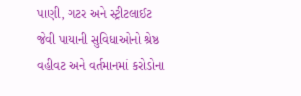પાણી, ગટર અને સ્ટ્રીટલાઈટ જેવી પાયાની સુવિધાઓનો શ્રેષ્ઠ વહીવટ અને વર્તમાનમાં કરોડોના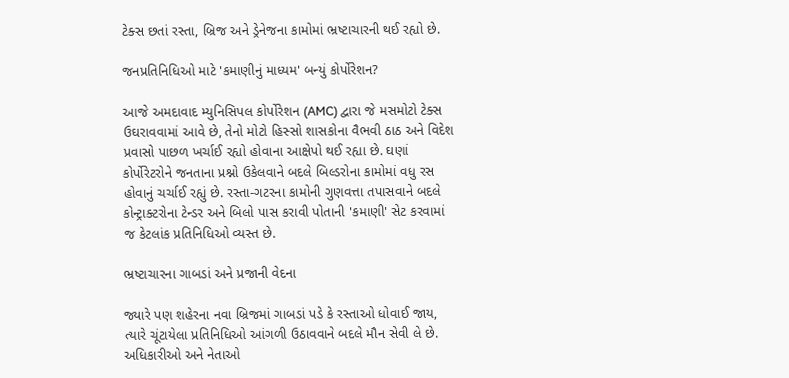ટેક્સ છતાં રસ્તા, બ્રિજ અને ડ્રેનેજના કામોમાં ભ્રષ્ટાચારની થઈ રહ્યો છે.

જનપ્રતિનિધિઓ માટે 'કમાણીનું માધ્યમ' બન્યું કોર્પોરેશન?

આજે અમદાવાદ મ્યુનિસિપલ કોર્પોરેશન (AMC) દ્વારા જે મસમોટો ટેક્સ ઉઘરાવવામાં આવે છે, તેનો મોટો હિસ્સો શાસકોના વૈભવી ઠાઠ અને વિદેશ પ્રવાસો પાછળ ખર્ચાઈ રહ્યો હોવાના આક્ષેપો થઈ રહ્યા છે. ઘણાં કોર્પોરેટરોને જનતાના પ્રશ્નો ઉકેલવાને બદલે બિલ્ડરોના કામોમાં વધુ રસ હોવાનું ચર્ચાઈ રહ્યું છે. રસ્તા-ગટરના કામોની ગુણવત્તા તપાસવાને બદલે કોન્ટ્રાક્ટરોના ટેન્ડર અને બિલો પાસ કરાવી પોતાની 'કમાણી' સેટ કરવામાં જ કેટલાંક પ્રતિનિધિઓ વ્યસ્ત છે.

ભ્રષ્ટાચારના ગાબડાં અને પ્રજાની વેદના

જ્યારે પણ શહેરના નવા બ્રિજમાં ગાબડાં પડે કે રસ્તાઓ ધોવાઈ જાય, ત્યારે ચૂંટાયેલા પ્રતિનિધિઓ આંગળી ઉઠાવવાને બદલે મૌન સેવી લે છે. અધિકારીઓ અને નેતાઓ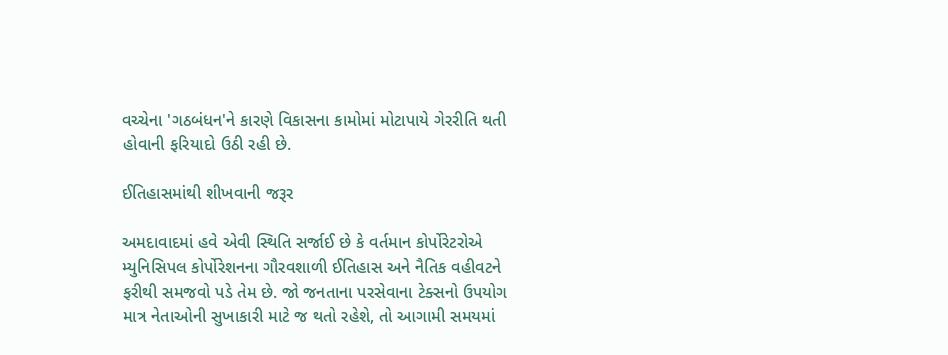વચ્ચેના 'ગઠબંધન'ને કારણે વિકાસના કામોમાં મોટાપાયે ગેરરીતિ થતી હોવાની ફરિયાદો ઉઠી રહી છે.

ઈતિહાસમાંથી શીખવાની જરૂર

અમદાવાદમાં હવે એવી સ્થિતિ સર્જાઈ છે કે વર્તમાન કોર્પોરેટરોએ મ્યુનિસિપલ કોર્પોરેશનના ગૌરવશાળી ઈતિહાસ અને નૈતિક વહીવટને ફરીથી સમજવો પડે તેમ છે. જો જનતાના પરસેવાના ટેક્સનો ઉપયોગ માત્ર નેતાઓની સુખાકારી માટે જ થતો રહેશે, તો આગામી સમયમાં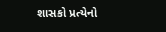શાસકો પ્રત્યેનો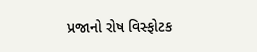પ્રજાનો રોષ વિસ્ફોટક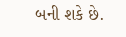બની શકે છે.